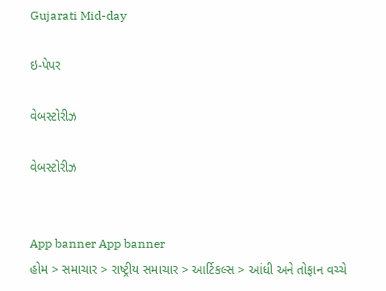Gujarati Mid-day

ઇ-પેપર

વેબસ્ટોરીઝ

વેબસ્ટોરીઝ


App banner App banner
હોમ > સમાચાર > રાષ્ટ્રીય સમાચાર > આર્ટિકલ્સ > આંધી અને તોફાન વચ્ચે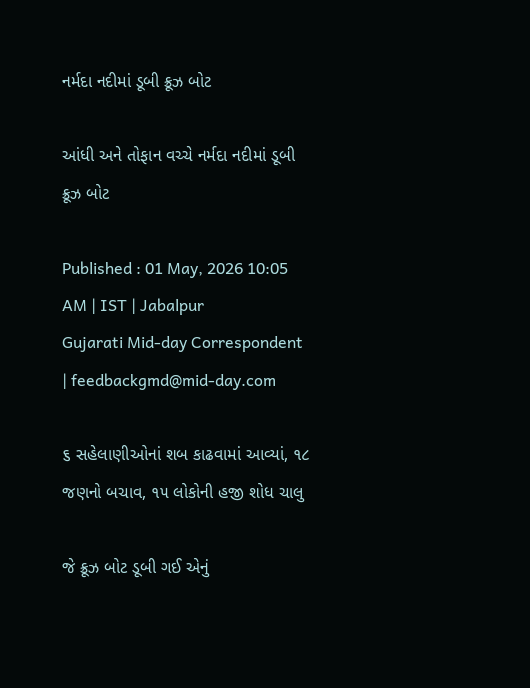નર્મદા નદીમાં ડૂબી ક્રૂઝ બોટ

આંધી અને તોફાન વચ્ચે નર્મદા નદીમાં ડૂબી ક્રૂઝ બોટ

Published : 01 May, 2026 10:05 AM | IST | Jabalpur
Gujarati Mid-day Correspondent | feedbackgmd@mid-day.com

૬ સહેલાણીઓનાં શબ કાઢવામાં આવ્યાં, ૧૮ જણનો બચાવ, ૧૫ લોકોની હજી શોધ ચાલુ

જે ક્રૂઝ બોટ ડૂબી ગઈ એનું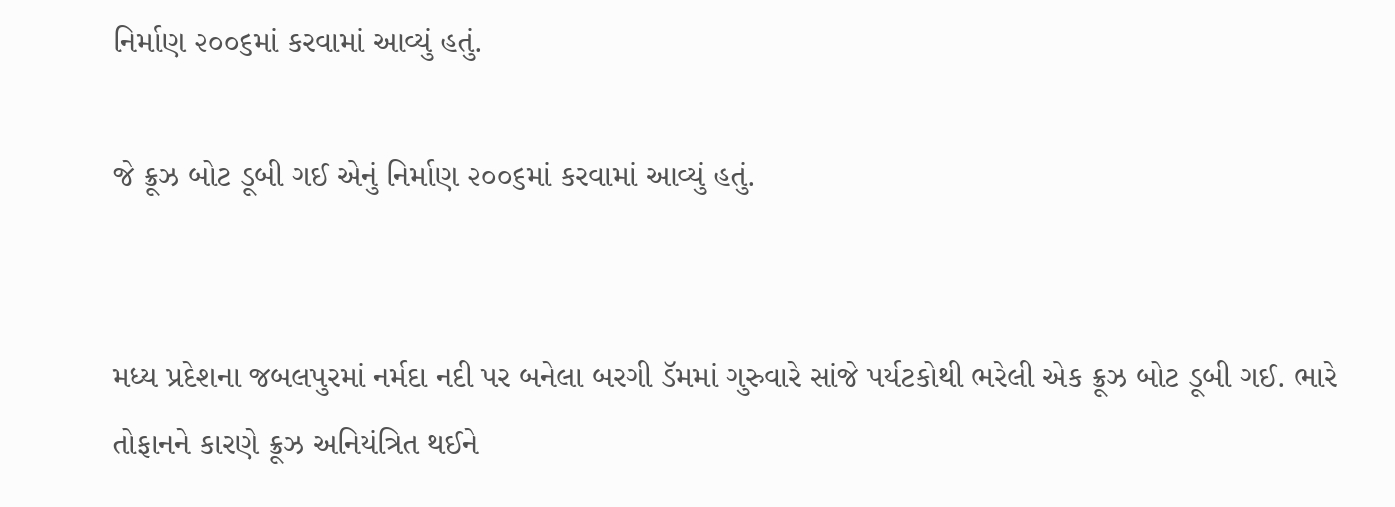નિર્માણ ૨૦૦૬માં કરવામાં આવ્યું હતું.

જે ક્રૂઝ બોટ ડૂબી ગઈ એનું નિર્માણ ૨૦૦૬માં કરવામાં આવ્યું હતું.


મધ્ય પ્રદેશના જબલપુરમાં નર્મદા નદી પર બનેલા બરગી ડૅમમાં ગુરુવારે સાંજે પર્યટકોથી ભરેલી એક ક્રૂઝ બોટ ડૂબી ગઈ. ભારે તોફાનને કારણે ક્રૂઝ અનિયંત્રિત થઈને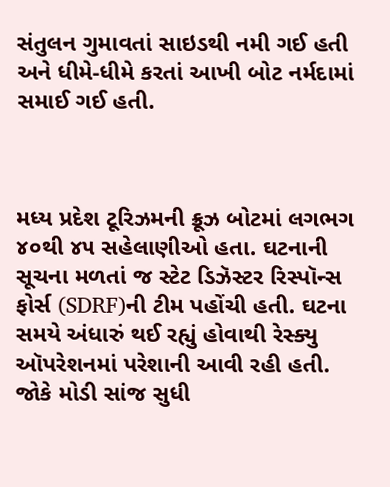સંતુલન ગુમાવતાં સાઇડથી નમી ગઈ હતી અને ધીમે-ધીમે કરતાં આખી બોટ નર્મદામાં સમાઈ ગઈ હતી.



મધ્ય પ્રદેશ ટૂરિઝમની ક્રૂઝ બોટમાં લગભગ ૪૦થી ૪૫ સહેલાણીઓ હતા. ઘટનાની સૂચના મળતાં જ સ્ટેટ ડિઝૅસ્ટર રિસ્પૉન્સ ફોર્સ (SDRF)ની ટીમ પહોંચી હતી. ઘટના સમયે અંધારું થઈ રહ્યું હોવાથી રેસ્ક્યુ ઑપરેશનમાં પરેશાની આવી રહી હતી. જોકે મોડી સાંજ સુધી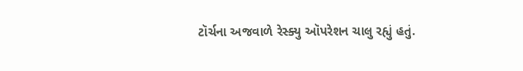ટૉર્ચના અજવાળે રેસ્ક્યુ ઑપરેશન ચાલુ રહ્યું હતું.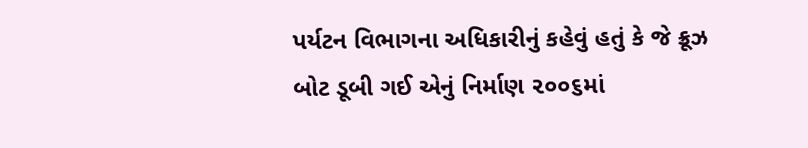પર્યટન વિભાગના અધિકારીનું કહેવું હતું કે જે ક્રૂઝ બોટ ડૂબી ગઈ એનું નિર્માણ ૨૦૦૬માં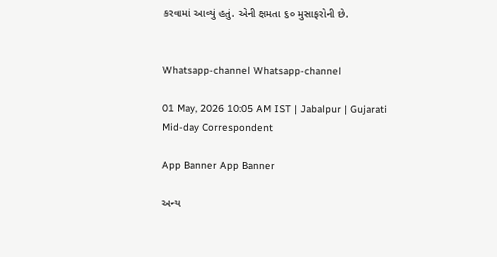કરવામાં આવ્યું હતું. એની ક્ષમતા ૬૦ મુસાફરોની છે.


Whatsapp-channel Whatsapp-channel

01 May, 2026 10:05 AM IST | Jabalpur | Gujarati Mid-day Correspondent

App Banner App Banner

અન્ય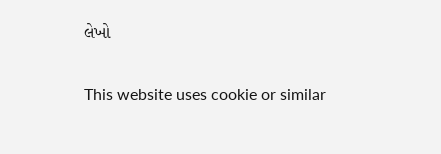લેખો


This website uses cookie or similar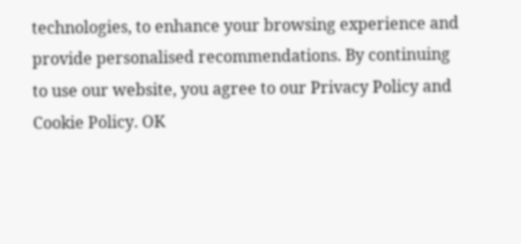technologies, to enhance your browsing experience and provide personalised recommendations. By continuing to use our website, you agree to our Privacy Policy and Cookie Policy. OK